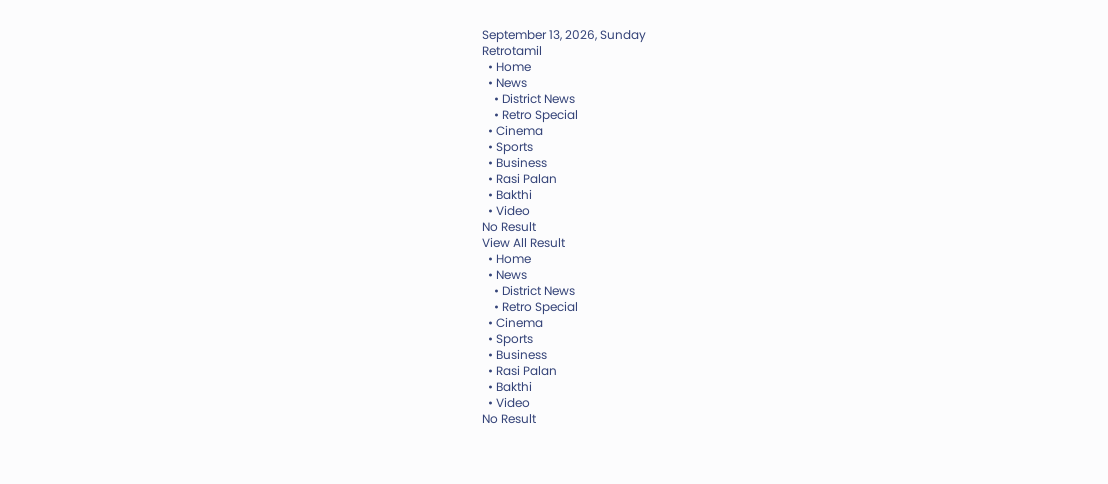September 13, 2026, Sunday
Retrotamil
  • Home
  • News
    • District News
    • Retro Special
  • Cinema
  • Sports
  • Business
  • Rasi Palan
  • Bakthi
  • Video
No Result
View All Result
  • Home
  • News
    • District News
    • Retro Special
  • Cinema
  • Sports
  • Business
  • Rasi Palan
  • Bakthi
  • Video
No Result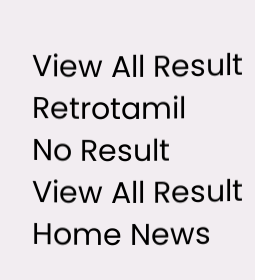View All Result
Retrotamil
No Result
View All Result
Home News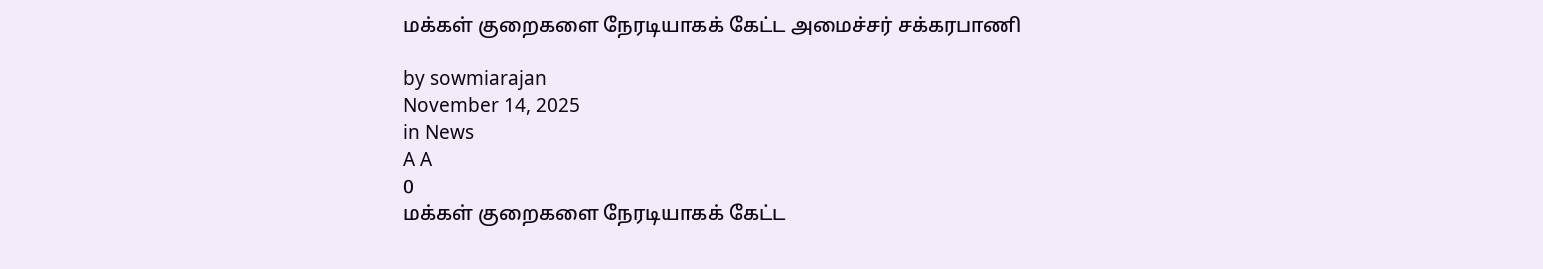மக்கள் குறைகளை நேரடியாகக் கேட்ட அமைச்சர் சக்கரபாணி

by sowmiarajan
November 14, 2025
in News
A A
0
மக்கள் குறைகளை நேரடியாகக் கேட்ட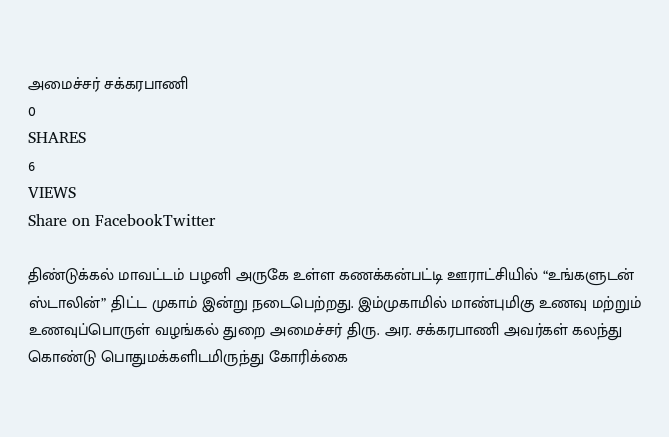அமைச்சர் சக்கரபாணி
0
SHARES
6
VIEWS
Share on FacebookTwitter

திண்டுக்கல் மாவட்டம் பழனி அருகே உள்ள கணக்கன்பட்டி ஊராட்சியில் “உங்களுடன் ஸ்டாலின்” திட்ட முகாம் இன்று நடைபெற்றது. இம்முகாமில் மாண்புமிகு உணவு மற்றும் உணவுப்பொருள் வழங்கல் துறை அமைச்சர் திரு. அர. சக்கரபாணி அவர்கள் கலந்து கொண்டு பொதுமக்களிடமிருந்து கோரிக்கை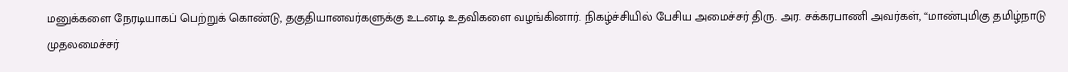மனுக்களை நேரடியாகப் பெற்றுக் கொண்டு, தகுதியானவர்களுக்கு உடனடி உதவிகளை வழங்கினார். நிகழ்ச்சியில் பேசிய அமைச்சர் திரு. அர. சக்கரபாணி அவர்கள், “மாண்புமிகு தமிழ்நாடு முதலமைச்சர்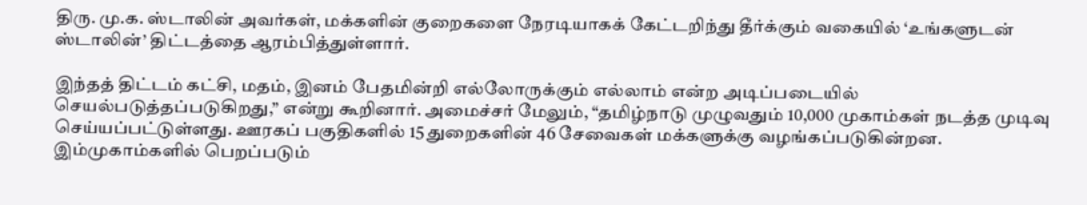திரு. மு.க. ஸ்டாலின் அவர்கள், மக்களின் குறைகளை நேரடியாகக் கேட்டறிந்து தீர்க்கும் வகையில் ‘உங்களுடன் ஸ்டாலின்’ திட்டத்தை ஆரம்பித்துள்ளார்.

இந்தத் திட்டம் கட்சி, மதம், இனம் பேதமின்றி எல்லோருக்கும் எல்லாம் என்ற அடிப்படையில் செயல்படுத்தப்படுகிறது,” என்று கூறினார். அமைச்சர் மேலும், “தமிழ்நாடு முழுவதும் 10,000 முகாம்கள் நடத்த முடிவு செய்யப்பட்டுள்ளது. ஊரகப் பகுதிகளில் 15 துறைகளின் 46 சேவைகள் மக்களுக்கு வழங்கப்படுகின்றன. இம்முகாம்களில் பெறப்படும்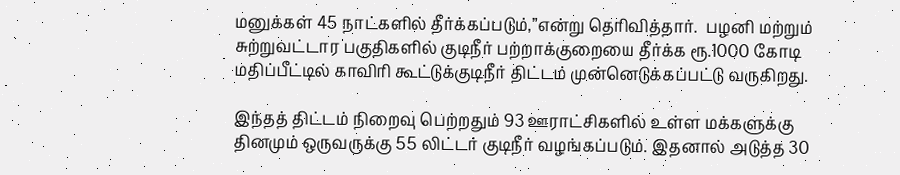மனுக்கள் 45 நாட்களில் தீர்க்கப்படும்,”என்று தெரிவித்தார்.  பழனி மற்றும் சுற்றுவட்டார பகுதிகளில் குடிநீர் பற்றாக்குறையை தீர்க்க ரூ.1000 கோடி மதிப்பீட்டில் காவிரி கூட்டுக்குடிநீர் திட்டம் முன்னெடுக்கப்பட்டு வருகிறது.

இந்தத் திட்டம் நிறைவு பெற்றதும் 93 ஊராட்சிகளில் உள்ள மக்களுக்கு தினமும் ஒருவருக்கு 55 லிட்டர் குடிநீர் வழங்கப்படும். இதனால் அடுத்த 30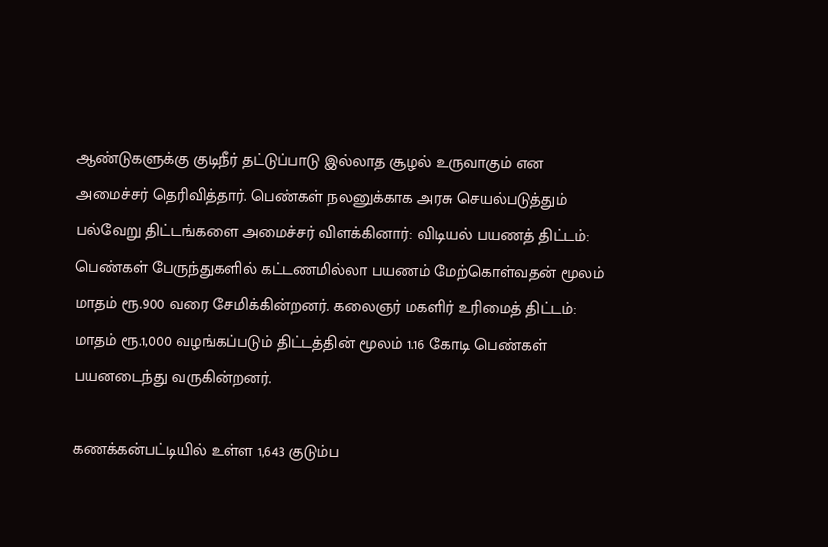ஆண்டுகளுக்கு குடிநீர் தட்டுப்பாடு இல்லாத சூழல் உருவாகும் என அமைச்சர் தெரிவித்தார். பெண்கள் நலனுக்காக அரசு செயல்படுத்தும் பல்வேறு திட்டங்களை அமைச்சர் விளக்கினார்: விடியல் பயணத் திட்டம்: பெண்கள் பேருந்துகளில் கட்டணமில்லா பயணம் மேற்கொள்வதன் மூலம் மாதம் ரூ.900 வரை சேமிக்கின்றனர். கலைஞர் மகளிர் உரிமைத் திட்டம்: மாதம் ரூ.1,000 வழங்கப்படும் திட்டத்தின் மூலம் 1.16 கோடி பெண்கள் பயனடைந்து வருகின்றனர்.

கணக்கன்பட்டியில் உள்ள 1,643 குடும்ப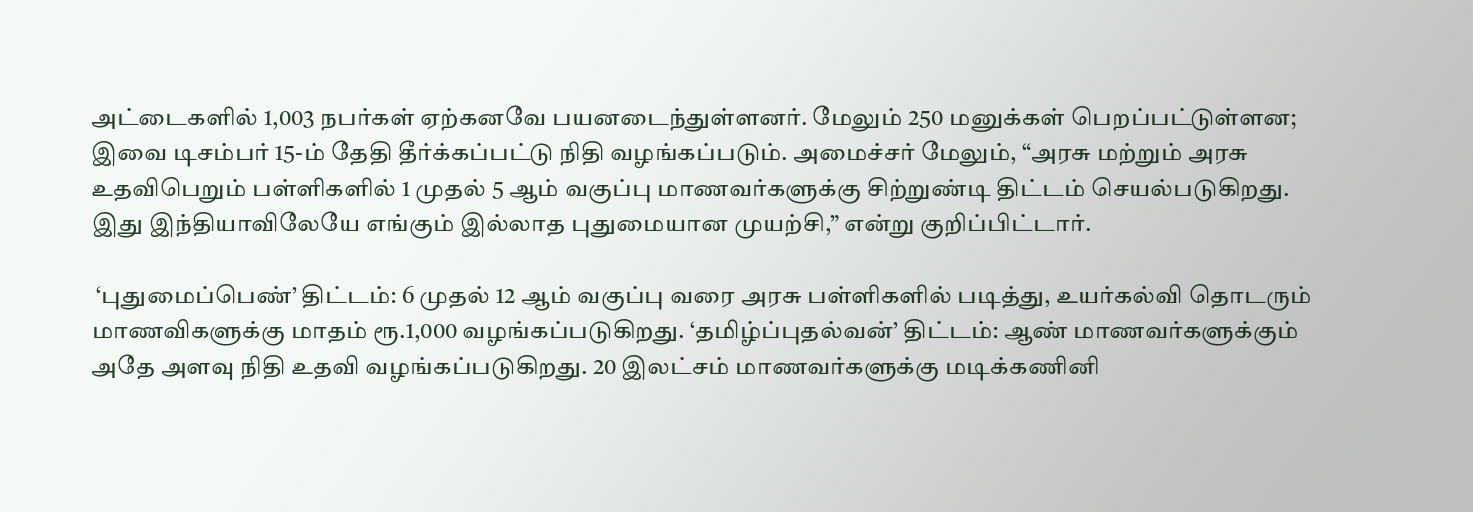அட்டைகளில் 1,003 நபர்கள் ஏற்கனவே பயனடைந்துள்ளனர். மேலும் 250 மனுக்கள் பெறப்பட்டுள்ளன; இவை டிசம்பர் 15-ம் தேதி தீர்க்கப்பட்டு நிதி வழங்கப்படும். அமைச்சர் மேலும், “அரசு மற்றும் அரசு உதவிபெறும் பள்ளிகளில் 1 முதல் 5 ஆம் வகுப்பு மாணவர்களுக்கு சிற்றுண்டி திட்டம் செயல்படுகிறது. இது இந்தியாவிலேயே எங்கும் இல்லாத புதுமையான முயற்சி,” என்று குறிப்பிட்டார்.

 ‘புதுமைப்பெண்’ திட்டம்: 6 முதல் 12 ஆம் வகுப்பு வரை அரசு பள்ளிகளில் படித்து, உயர்கல்வி தொடரும் மாணவிகளுக்கு மாதம் ரூ.1,000 வழங்கப்படுகிறது. ‘தமிழ்ப்புதல்வன்’ திட்டம்: ஆண் மாணவர்களுக்கும் அதே அளவு நிதி உதவி வழங்கப்படுகிறது. 20 இலட்சம் மாணவர்களுக்கு மடிக்கணினி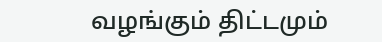வழங்கும் திட்டமும்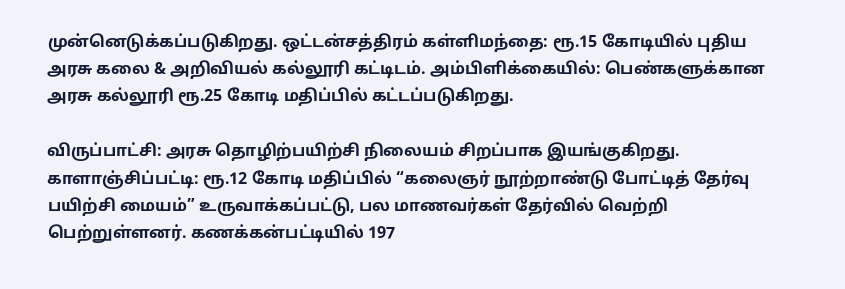முன்னெடுக்கப்படுகிறது. ஒட்டன்சத்திரம் கள்ளிமந்தை: ரூ.15 கோடியில் புதிய அரசு கலை & அறிவியல் கல்லூரி கட்டிடம். அம்பிளிக்கையில்: பெண்களுக்கான அரசு கல்லூரி ரூ.25 கோடி மதிப்பில் கட்டப்படுகிறது.

விருப்பாட்சி: அரசு தொழிற்பயிற்சி நிலையம் சிறப்பாக இயங்குகிறது. காளாஞ்சிப்பட்டி: ரூ.12 கோடி மதிப்பில் “கலைஞர் நூற்றாண்டு போட்டித் தேர்வு பயிற்சி மையம்” உருவாக்கப்பட்டு, பல மாணவர்கள் தேர்வில் வெற்றி பெற்றுள்ளனர். கணக்கன்பட்டியில் 197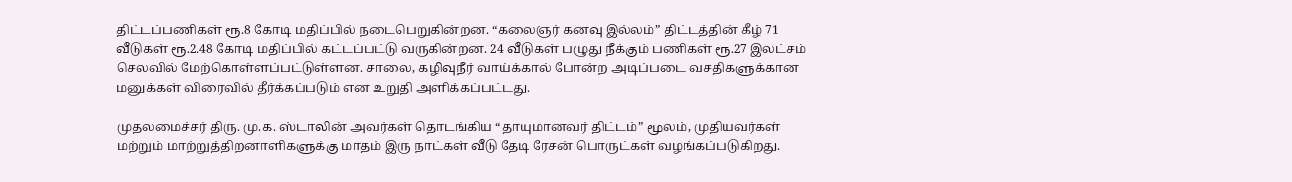திட்டப்பணிகள் ரூ.8 கோடி மதிப்பில் நடைபெறுகின்றன. “கலைஞர் கனவு இல்லம்” திட்டத்தின் கீழ் 71 வீடுகள் ரூ.2.48 கோடி மதிப்பில் கட்டப்பட்டு வருகின்றன. 24 வீடுகள் பழுது நீக்கும் பணிகள் ரூ.27 இலட்சம் செலவில் மேற்கொள்ளப்பட்டுள்ளன. சாலை, கழிவுநீர் வாய்க்கால் போன்ற அடிப்படை வசதிகளுக்கான மனுக்கள் விரைவில் தீர்க்கப்படும் என உறுதி அளிக்கப்பட்டது.

முதலமைச்சர் திரு. மு.க. ஸ்டாலின் அவர்கள் தொடங்கிய “தாயுமானவர் திட்டம்” மூலம், முதியவர்கள் மற்றும் மாற்றுத்திறனாளிகளுக்கு மாதம் இரு நாட்கள் வீடு தேடி ரேசன் பொருட்கள் வழங்கப்படுகிறது.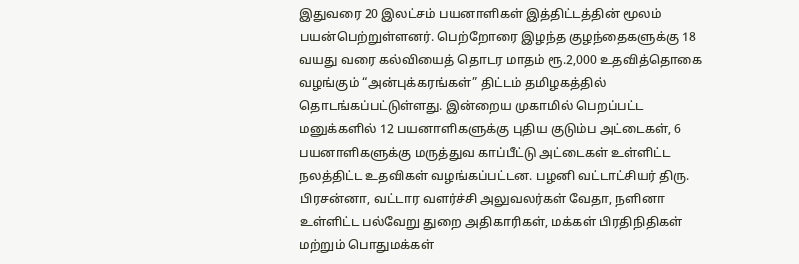இதுவரை 20 இலட்சம் பயனாளிகள் இத்திட்டத்தின் மூலம் பயன்பெற்றுள்ளனர். பெற்றோரை இழந்த குழந்தைகளுக்கு 18 வயது வரை கல்வியைத் தொடர மாதம் ரூ.2,000 உதவித்தொகை வழங்கும் “அன்புக்கரங்கள்” திட்டம் தமிழகத்தில் தொடங்கப்பட்டுள்ளது. இன்றைய முகாமில் பெறப்பட்ட மனுக்களில் 12 பயனாளிகளுக்கு புதிய குடும்ப அட்டைகள், 6 பயனாளிகளுக்கு மருத்துவ காப்பீட்டு அட்டைகள் உள்ளிட்ட நலத்திட்ட உதவிகள் வழங்கப்பட்டன. பழனி வட்டாட்சியர் திரு. பிரசன்னா, வட்டார வளர்ச்சி அலுவலர்கள் வேதா, நளினா உள்ளிட்ட பல்வேறு துறை அதிகாரிகள், மக்கள் பிரதிநிதிகள் மற்றும் பொதுமக்கள்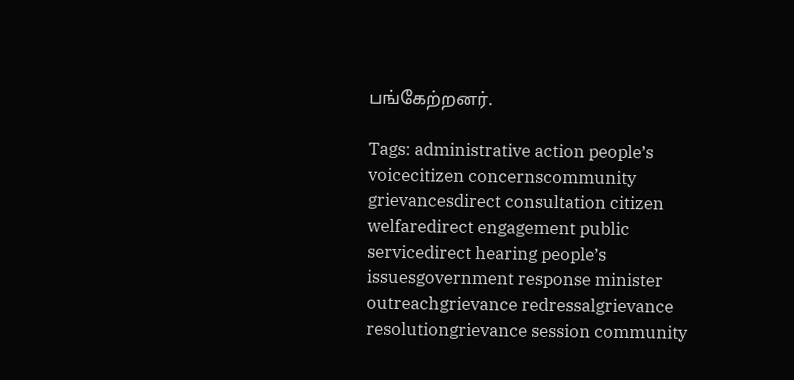பங்கேற்றனர்.

Tags: administrative action people’s voicecitizen concernscommunity grievancesdirect consultation citizen welfaredirect engagement public servicedirect hearing people’s issuesgovernment response minister outreachgrievance redressalgrievance resolutiongrievance session community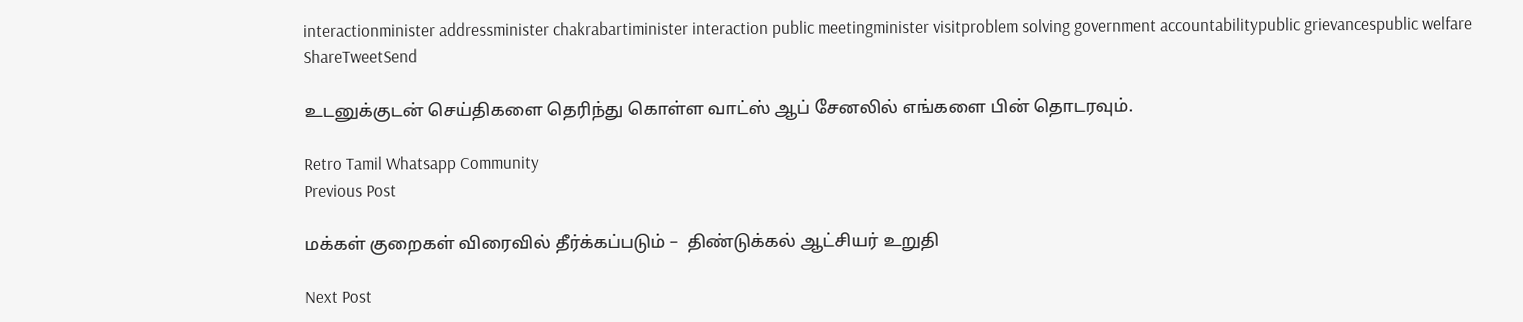interactionminister addressminister chakrabartiminister interaction public meetingminister visitproblem solving government accountabilitypublic grievancespublic welfare
ShareTweetSend

உடனுக்குடன் செய்திகளை தெரிந்து கொள்ள வாட்ஸ் ஆப் சேனலில் எங்களை பின் தொடரவும்.

Retro Tamil Whatsapp Community
Previous Post

மக்கள் குறைகள் விரைவில் தீர்க்கப்படும் –  திண்டுக்கல் ஆட்சியர் உறுதி

Next Post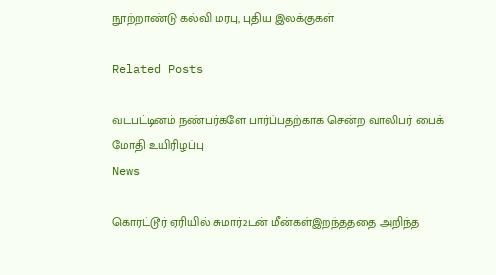நூற்றாண்டு கல்வி மரபு, புதிய இலக்குகள்

Related Posts

வடபட்டினம் நண்பர்களே பார்ப்பதற்காக சென்ற வாலிபர் பைக் மோதி உயிரிழப்பு
News

கொரட்டூர் ஏரியில் சுமார்2டன் மீன்கள்இறந்தததை அறிந்த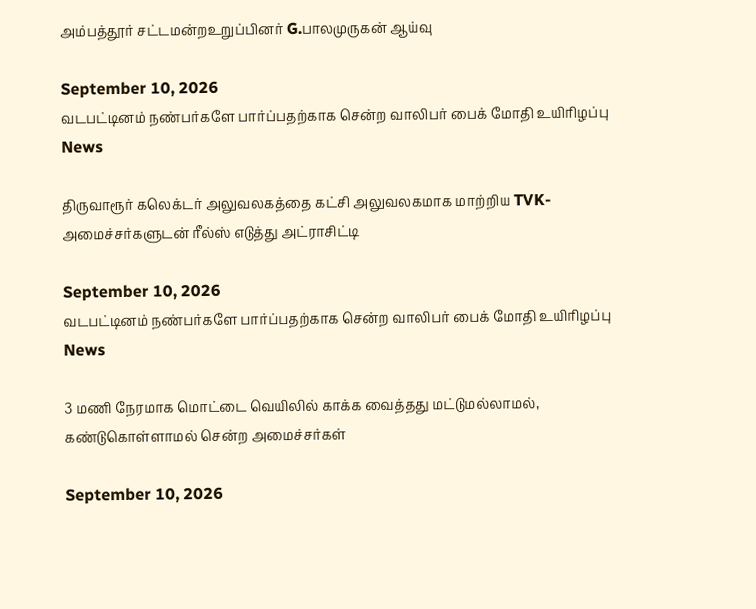அம்பத்தூர் சட்டமன்றஉறுப்பினர் G.பாலமுருகன் ஆய்வு

September 10, 2026
வடபட்டினம் நண்பர்களே பார்ப்பதற்காக சென்ற வாலிபர் பைக் மோதி உயிரிழப்பு
News

திருவாரூர் கலெக்டர் அலுவலகத்தை கட்சி அலுவலகமாக மாற்றிய TVK-அமைச்சர்களுடன் ரீல்ஸ் எடுத்து அட்ராசிட்டி

September 10, 2026
வடபட்டினம் நண்பர்களே பார்ப்பதற்காக சென்ற வாலிபர் பைக் மோதி உயிரிழப்பு
News

3 மணி நேரமாக மொட்டை வெயிலில் காக்க வைத்தது மட்டுமல்லாமல், கண்டுகொள்ளாமல் சென்ற அமைச்சர்கள்

September 10, 2026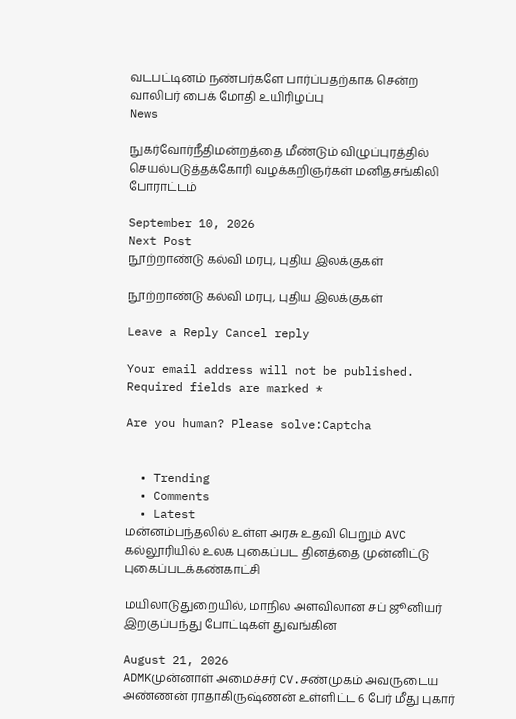வடபட்டினம் நண்பர்களே பார்ப்பதற்காக சென்ற வாலிபர் பைக் மோதி உயிரிழப்பு
News

நுகர்வோர்நீதிமன்றத்தை மீண்டும் விழுப்புரத்தில் செயல்படுத்தக்கோரி வழக்கறிஞர்கள் மனிதசங்கிலி போராட்டம்

September 10, 2026
Next Post
நூற்றாண்டு கல்வி மரபு, புதிய இலக்குகள்

நூற்றாண்டு கல்வி மரபு, புதிய இலக்குகள்

Leave a Reply Cancel reply

Your email address will not be published. Required fields are marked *

Are you human? Please solve:Captcha


  • Trending
  • Comments
  • Latest
மன்னம்பந்தலில் உள்ள அரசு உதவி பெறும் AVC கல்லூரியில் உலக புகைப்பட தினத்தை முன்னிட்டு புகைப்படக்கண்காட்சி

மயிலாடுதுறையில், மாநில அளவிலான சப் ஜூனியர் இறகுப்பந்து போட்டிகள் துவங்கின

August 21, 2026
ADMKமுன்னாள் அமைச்சர் CV.சண்முகம் அவருடைய அண்ணன் ராதாகிருஷ்ணன் உள்ளிட்ட 6 பேர் மீது புகார்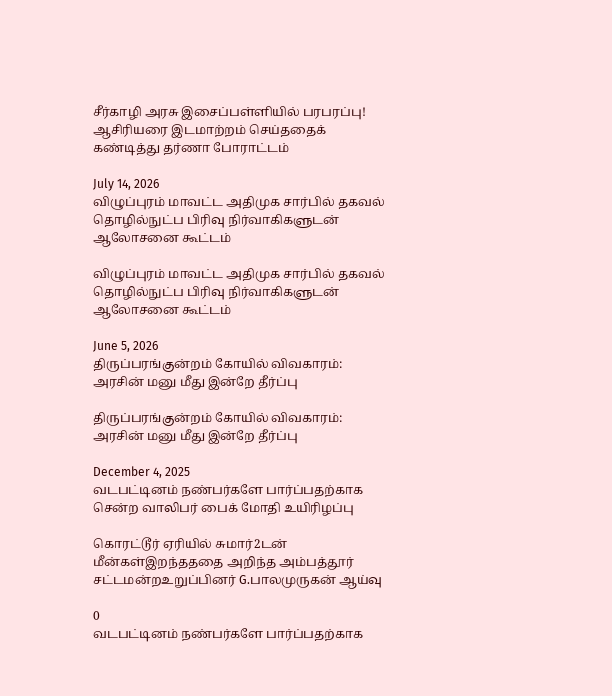சீர்காழி அரசு இசைப்பள்ளியில் பரபரப்பு! ஆசிரியரை இடமாற்றம் செய்ததைக் கண்டித்து தர்ணா போராட்டம்

July 14, 2026
விழுப்புரம் மாவட்ட அதிமுக சார்பில் தகவல் தொழில்நுட்ப பிரிவு நிர்வாகிகளுடன் ஆலோசனை கூட்டம்

விழுப்புரம் மாவட்ட அதிமுக சார்பில் தகவல் தொழில்நுட்ப பிரிவு நிர்வாகிகளுடன் ஆலோசனை கூட்டம்

June 5, 2026
திருப்பரங்குன்றம் கோயில் விவகாரம்: அரசின் மனு மீது இன்றே தீர்ப்பு

திருப்பரங்குன்றம் கோயில் விவகாரம்: அரசின் மனு மீது இன்றே தீர்ப்பு

December 4, 2025
வடபட்டினம் நண்பர்களே பார்ப்பதற்காக சென்ற வாலிபர் பைக் மோதி உயிரிழப்பு

கொரட்டூர் ஏரியில் சுமார்2டன் மீன்கள்இறந்தததை அறிந்த அம்பத்தூர் சட்டமன்றஉறுப்பினர் G.பாலமுருகன் ஆய்வு

0
வடபட்டினம் நண்பர்களே பார்ப்பதற்காக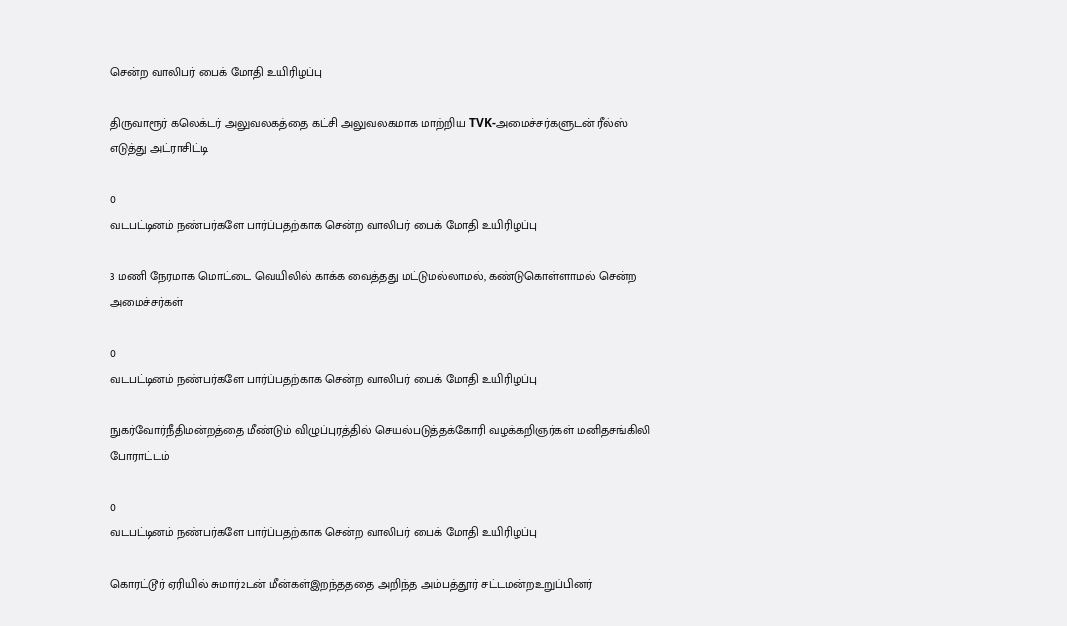சென்ற வாலிபர் பைக் மோதி உயிரிழப்பு

திருவாரூர் கலெக்டர் அலுவலகத்தை கட்சி அலுவலகமாக மாற்றிய TVK-அமைச்சர்களுடன் ரீல்ஸ் எடுத்து அட்ராசிட்டி

0
வடபட்டினம் நண்பர்களே பார்ப்பதற்காக சென்ற வாலிபர் பைக் மோதி உயிரிழப்பு

3 மணி நேரமாக மொட்டை வெயிலில் காக்க வைத்தது மட்டுமல்லாமல், கண்டுகொள்ளாமல் சென்ற அமைச்சர்கள்

0
வடபட்டினம் நண்பர்களே பார்ப்பதற்காக சென்ற வாலிபர் பைக் மோதி உயிரிழப்பு

நுகர்வோர்நீதிமன்றத்தை மீண்டும் விழுப்புரத்தில் செயல்படுத்தக்கோரி வழக்கறிஞர்கள் மனிதசங்கிலி போராட்டம்

0
வடபட்டினம் நண்பர்களே பார்ப்பதற்காக சென்ற வாலிபர் பைக் மோதி உயிரிழப்பு

கொரட்டூர் ஏரியில் சுமார்2டன் மீன்கள்இறந்தததை அறிந்த அம்பத்தூர் சட்டமன்றஉறுப்பினர்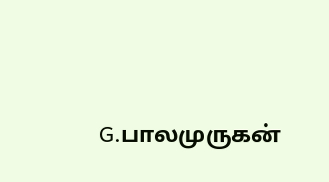G.பாலமுருகன்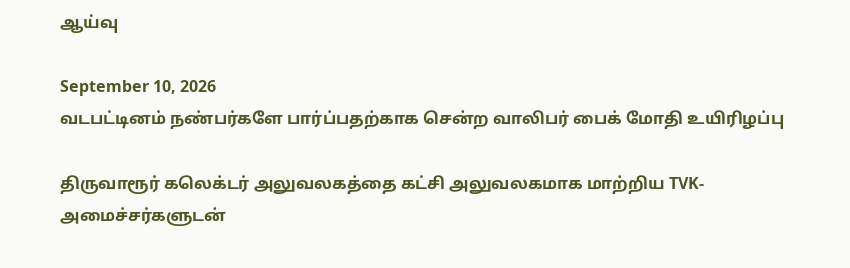ஆய்வு

September 10, 2026
வடபட்டினம் நண்பர்களே பார்ப்பதற்காக சென்ற வாலிபர் பைக் மோதி உயிரிழப்பு

திருவாரூர் கலெக்டர் அலுவலகத்தை கட்சி அலுவலகமாக மாற்றிய TVK-அமைச்சர்களுடன்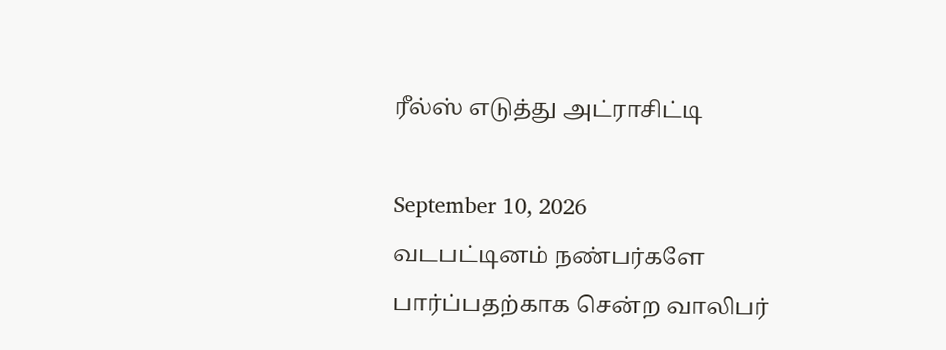ரீல்ஸ் எடுத்து அட்ராசிட்டி

September 10, 2026
வடபட்டினம் நண்பர்களே பார்ப்பதற்காக சென்ற வாலிபர்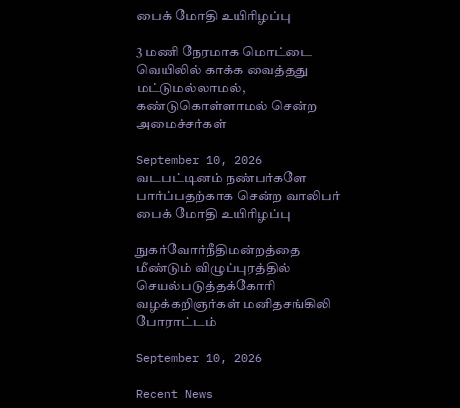பைக் மோதி உயிரிழப்பு

3 மணி நேரமாக மொட்டை வெயிலில் காக்க வைத்தது மட்டுமல்லாமல், கண்டுகொள்ளாமல் சென்ற அமைச்சர்கள்

September 10, 2026
வடபட்டினம் நண்பர்களே பார்ப்பதற்காக சென்ற வாலிபர் பைக் மோதி உயிரிழப்பு

நுகர்வோர்நீதிமன்றத்தை மீண்டும் விழுப்புரத்தில் செயல்படுத்தக்கோரி வழக்கறிஞர்கள் மனிதசங்கிலி போராட்டம்

September 10, 2026

Recent News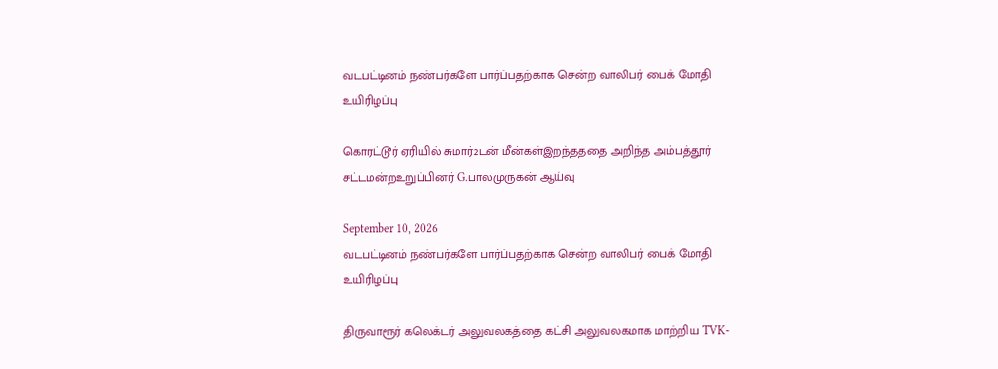வடபட்டினம் நண்பர்களே பார்ப்பதற்காக சென்ற வாலிபர் பைக் மோதி உயிரிழப்பு

கொரட்டூர் ஏரியில் சுமார்2டன் மீன்கள்இறந்தததை அறிந்த அம்பத்தூர் சட்டமன்றஉறுப்பினர் G.பாலமுருகன் ஆய்வு

September 10, 2026
வடபட்டினம் நண்பர்களே பார்ப்பதற்காக சென்ற வாலிபர் பைக் மோதி உயிரிழப்பு

திருவாரூர் கலெக்டர் அலுவலகத்தை கட்சி அலுவலகமாக மாற்றிய TVK-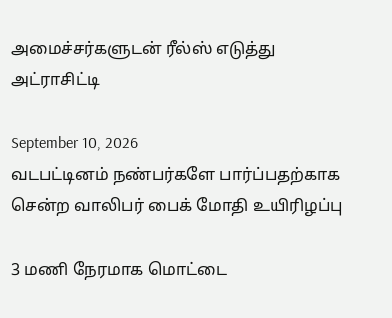அமைச்சர்களுடன் ரீல்ஸ் எடுத்து அட்ராசிட்டி

September 10, 2026
வடபட்டினம் நண்பர்களே பார்ப்பதற்காக சென்ற வாலிபர் பைக் மோதி உயிரிழப்பு

3 மணி நேரமாக மொட்டை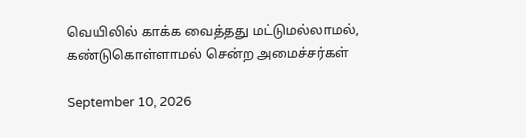வெயிலில் காக்க வைத்தது மட்டுமல்லாமல், கண்டுகொள்ளாமல் சென்ற அமைச்சர்கள்

September 10, 2026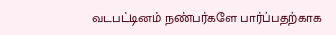வடபட்டினம் நண்பர்களே பார்ப்பதற்காக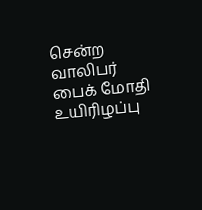சென்ற வாலிபர் பைக் மோதி உயிரிழப்பு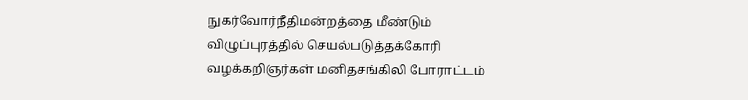நுகர்வோர்நீதிமன்றத்தை மீண்டும் விழுப்புரத்தில் செயல்படுத்தக்கோரி வழக்கறிஞர்கள் மனிதசங்கிலி போராட்டம்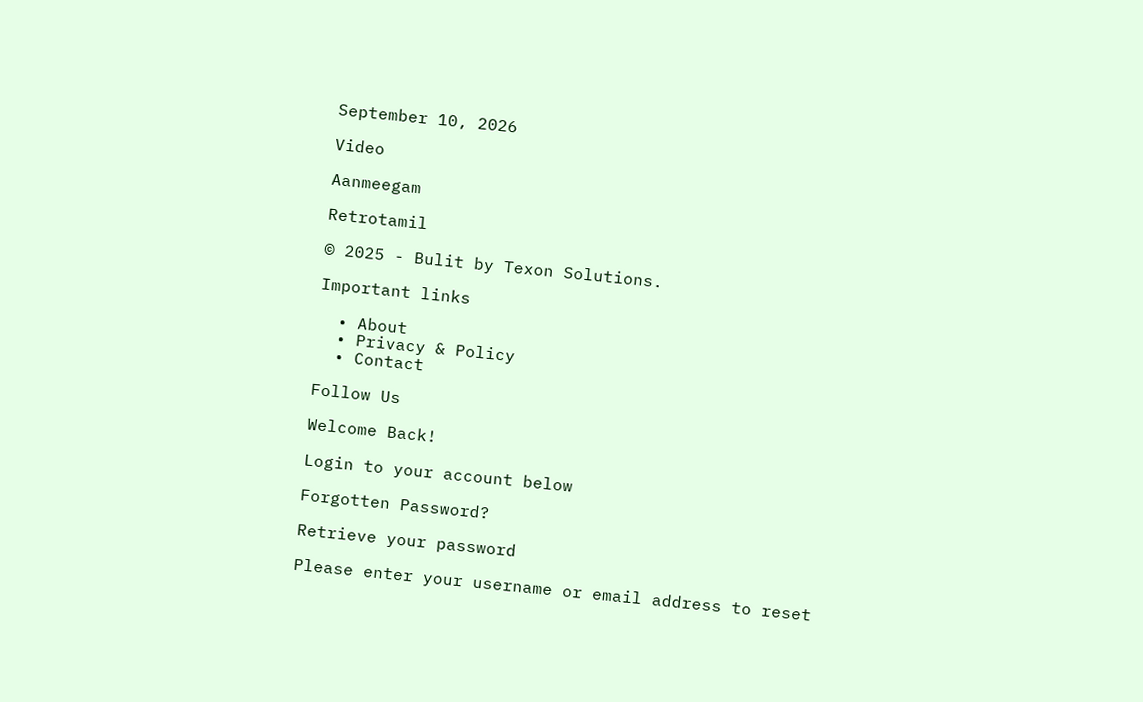September 10, 2026

Video

Aanmeegam

Retrotamil

© 2025 - Bulit by Texon Solutions.

Important links

  • About
  • Privacy & Policy
  • Contact

Follow Us

Welcome Back!

Login to your account below

Forgotten Password?

Retrieve your password

Please enter your username or email address to reset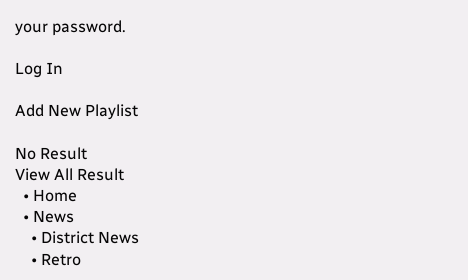your password.

Log In

Add New Playlist

No Result
View All Result
  • Home
  • News
    • District News
    • Retro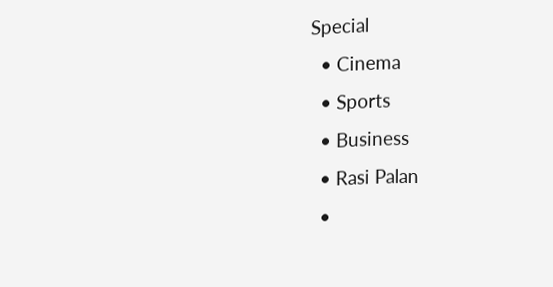Special
  • Cinema
  • Sports
  • Business
  • Rasi Palan
  •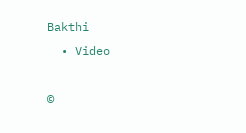Bakthi
  • Video

©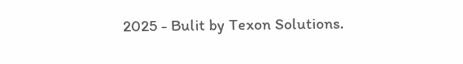2025 - Bulit by Texon Solutions.